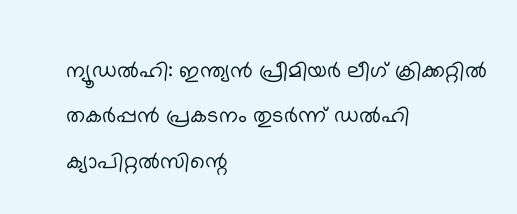ന്യൂഡല്‍ഹി: ഇന്ത്യന്‍ പ്രീമിയര്‍ ലീഗ് ക്രിക്കറ്റില്‍ തകര്‍പ്പന്‍ പ്രകടനം തുടര്‍ന്ന് ഡല്‍ഹി ക്യാപിറ്റല്‍സിന്റെ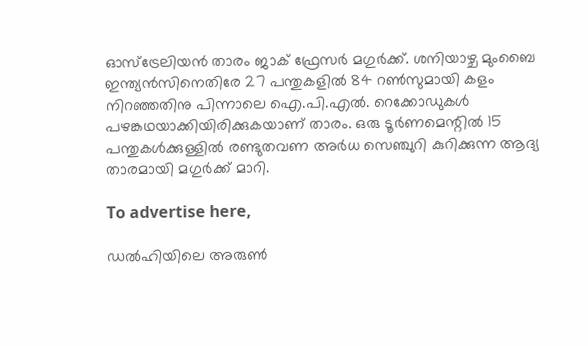ഓസ്‌ട്രേലിയന്‍ താരം ജാക് ഫ്രേസര്‍ മഗുര്‍ക്ക്. ശനിയാഴ്ച മുംബൈ ഇന്ത്യന്‍സിനെതിരേ 27 പന്തുകളില്‍ 84 റണ്‍സുമായി കളം നിറഞ്ഞതിനു പിന്നാലെ ഐ.പി.എല്‍. റെക്കോഡുകള്‍ പഴങ്കഥയാക്കിയിരിക്കുകയാണ് താരം. ഒരു ടൂര്‍ണമെന്റില്‍ 15 പന്തുകള്‍ക്കുള്ളില്‍ രണ്ടുതവണ അര്‍ധ സെഞ്ചുറി കുറിക്കുന്ന ആദ്യ താരമായി മഗുര്‍ക്ക് മാറി.

To advertise here,

ഡല്‍ഹിയിലെ അരുണ്‍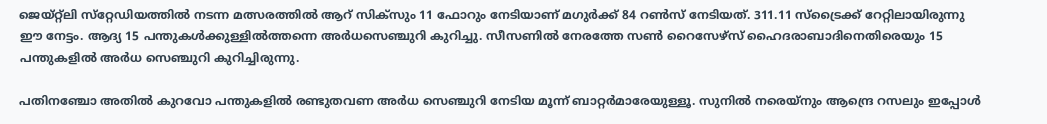ജെയ്റ്റ്‌ലി സ്‌റ്റേഡിയത്തില്‍ നടന്ന മത്സരത്തില്‍ ആറ് സിക്‌സും 11 ഫോറും നേടിയാണ് മഗുര്‍ക്ക് 84 റണ്‍സ് നേടിയത്. 311.11 സ്‌ട്രൈക്ക് റേറ്റിലായിരുന്നു ഈ നേട്ടം. ആദ്യ 15 പന്തുകള്‍ക്കുള്ളില്‍ത്തന്നെ അര്‍ധസെഞ്ചുറി കുറിച്ചു. സീസണില്‍ നേരത്തേ സണ്‍ റൈസേഴ്‌സ് ഹൈദരാബാദിനെതിരെയും 15 പന്തുകളില്‍ അര്‍ധ സെഞ്ചുറി കുറിച്ചിരുന്നു.

പതിനഞ്ചോ അതില്‍ കുറവോ പന്തുകളില്‍ രണ്ടുതവണ അര്‍ധ സെഞ്ചുറി നേടിയ മൂന്ന് ബാറ്റര്‍മാരേയുള്ളൂ. സുനില്‍ നരെയ്‌നും ആന്ദ്രെ റസലും ഇപ്പോള്‍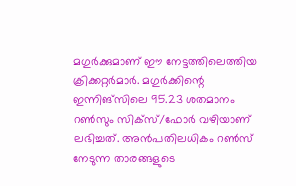മഗുര്‍ക്കുമാണ് ഈ നേട്ടത്തിലെത്തിയ ക്രിക്കറ്റര്‍മാര്‍. മഗുര്‍ക്കിന്റെ ഇന്നിങ്‌സിലെ 95.23 ശതമാനം റണ്‍സും സിക്‌സ്/ഫോര്‍ വഴിയാണ് ലഭിച്ചത്. അന്‍പതിലധികം റണ്‍സ് നേടുന്ന താരങ്ങളുടെ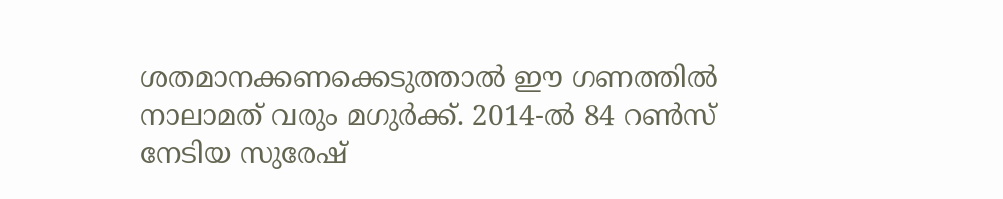ശതമാനക്കണക്കെടുത്താല്‍ ഈ ഗണത്തില്‍ നാലാമത് വരും മഗുര്‍ക്ക്. 2014-ല്‍ 84 റണ്‍സ് നേടിയ സുരേഷ്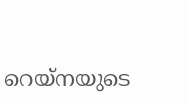റെയ്‌നയുടെ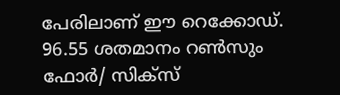പേരിലാണ് ഈ റെക്കോഡ്. 96.55 ശതമാനം റണ്‍സും ഫോര്‍/ സിക്‌സ്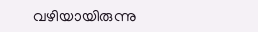വഴിയായിരുന്നു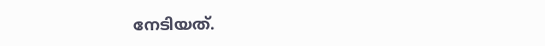നേടിയത്.